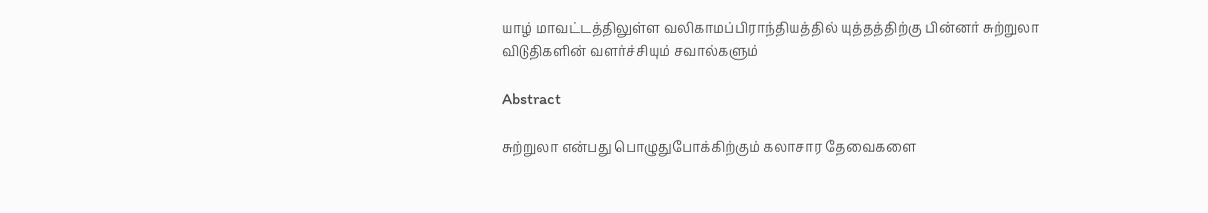யாழ் மாவட்டத்திலுள்ள வலிகாமப்பிராந்தியத்தில் யுத்தத்திற்கு பின்னர் சுற்றுலா விடுதிகளின் வளர்ச்சியும் சவால்களும்

Abstract

சுற்றுலா என்பது பொழுதுபோக்கிற்கும் கலாசார தேவைகளை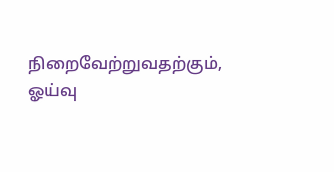நிறைவேற்றுவதற்கும், ஓய்வு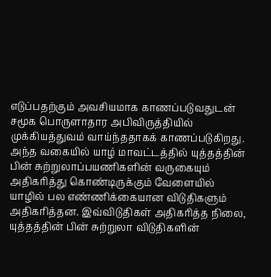எடுப்பதற்கும் அவசியமாக காணப்படுவதுடன் சமூக பொருளாதார அபிவிருத்தியில் முக்கியத்துவம் வாய்ந்ததாகக் காணப்படுகிறது. அந்த வகையில் யாழ் மாவட்டத்தில் யுத்தத்தின் பின் சுற்றுலாப்பயணிகளின் வருகையும் அதிகரித்து கொண்டிருக்கும் வேளையில் யாழில் பல எண்ணிக்கையான விடுதிகளும் அதிகரித்தன. இவ்விடுதிகள் அதிகரித்த நிலை, யுத்தத்தின் பின் சுற்றுலா விடுதிகளின்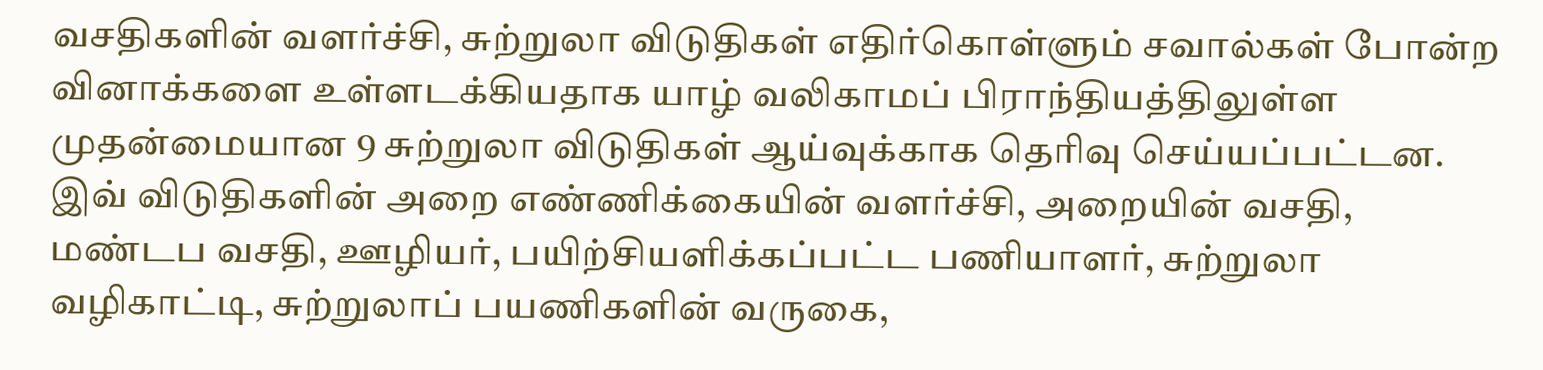வசதிகளின் வளர்ச்சி, சுற்றுலா விடுதிகள் எதிர்கொள்ளும் சவால்கள் போன்ற வினாக்களை உள்ளடக்கியதாக யாழ் வலிகாமப் பிராந்தியத்திலுள்ள முதன்மையான 9 சுற்றுலா விடுதிகள் ஆய்வுக்காக தெரிவு செய்யப்பட்டன. இவ் விடுதிகளின் அறை எண்ணிக்கையின் வளர்ச்சி, அறையின் வசதி, மண்டப வசதி, ஊழியர், பயிற்சியளிக்கப்பட்ட பணியாளர், சுற்றுலா வழிகாட்டி, சுற்றுலாப் பயணிகளின் வருகை,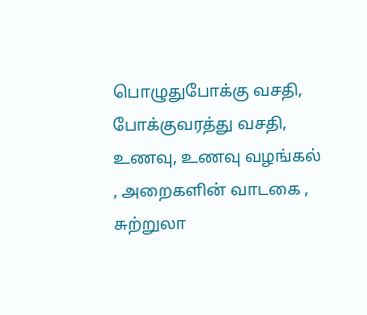பொழுதுபோக்கு வசதி, போக்குவரத்து வசதி, உணவு, உணவு வழங்கல் , அறைகளின் வாடகை , சுற்றுலா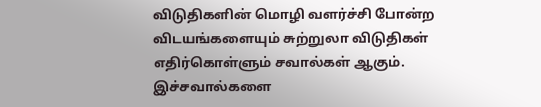விடுதிகளின் மொழி வளர்ச்சி போன்ற விடயங்களையும் சுற்றுலா விடுதிகள் எதிர்கொள்ளும் சவால்கள் ஆகும். இச்சவால்களை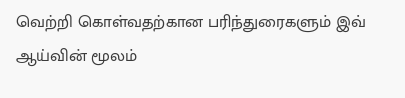வெற்றி கொள்வதற்கான பரிந்துரைகளும் இவ் ஆய்வின் மூலம்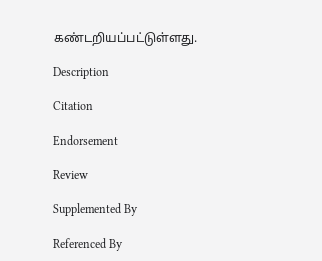கண்டறியப்பட்டுள்ளது.

Description

Citation

Endorsement

Review

Supplemented By

Referenced By